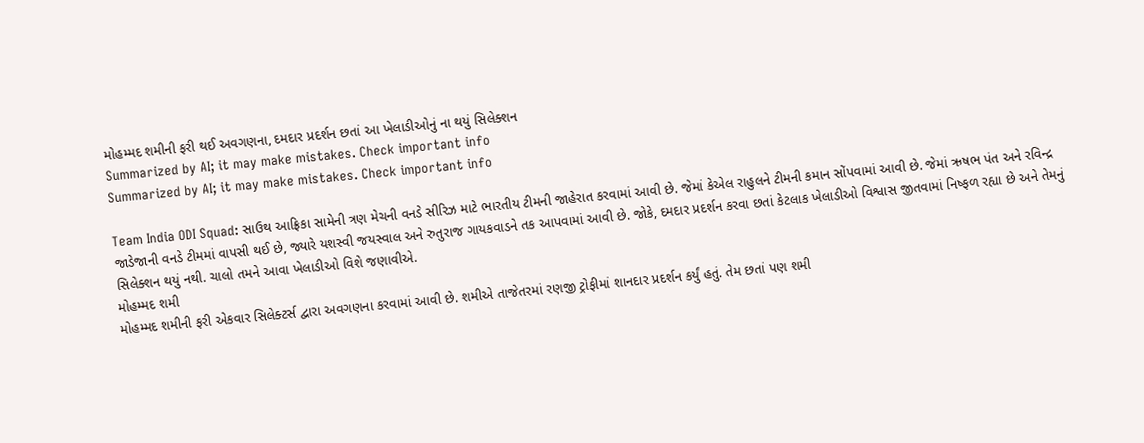મોહમ્મદ શમીની ફરી થઈ અવગણના, દમદાર પ્રદર્શન છતાં આ ખેલાડીઓનું ના થયું સિલેક્શન
Summarized by AI; it may make mistakes. Check important info
Summarized by AI; it may make mistakes. Check important info

Team India ODI Squad: સાઉથ આફ્રિકા સામેની ત્રણ મેચની વનડે સીરિઝ માટે ભારતીય ટીમની જાહેરાત કરવામાં આવી છે. જેમાં કેએલ રાહુલને ટીમની કમાન સોંપવામાં આવી છે. જેમાં ઋષભ પંત અને રવિન્દ્ર જાડેજાની વનડે ટીમમાં વાપસી થઈ છે, જ્યારે યશસ્વી જયસ્વાલ અને રુતુરાજ ગાયકવાડને તક આપવામાં આવી છે. જોકે, દમદાર પ્રદર્શન કરવા છતાં કેટલાક ખેલાડીઓ વિશ્વાસ જીતવામાં નિષ્ફળ રહ્યા છે અને તેમનું સિલેક્શન થયું નથી. ચાલો તમને આવા ખેલાડીઓ વિશે જણાવીએ.
મોહમ્મદ શમી
મોહમ્મદ શમીની ફરી એકવાર સિલેક્ટર્સ દ્વારા અવગણના કરવામાં આવી છે. શમીએ તાજેતરમાં રણજી ટ્રોફીમાં શાનદાર પ્રદર્શન કર્યું હતું. તેમ છતાં પણ શમી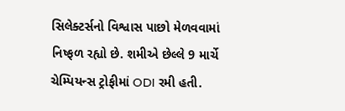સિલેક્ટર્સનો વિશ્વાસ પાછો મેળવવામાં નિષ્ફળ રહ્યો છે. શમીએ છેલ્લે 9 માર્ચે ચેમ્પિયન્સ ટ્રોફીમાં ODI રમી હતી.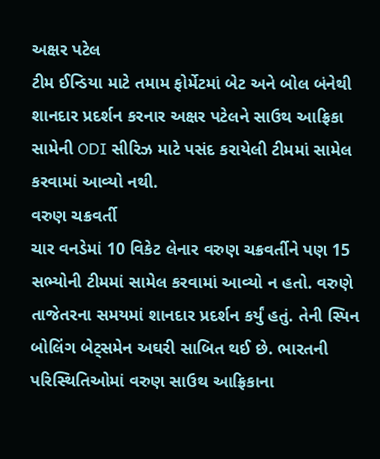અક્ષર પટેલ
ટીમ ઈન્ડિયા માટે તમામ ફોર્મેટમાં બેટ અને બોલ બંનેથી શાનદાર પ્રદર્શન કરનાર અક્ષર પટેલને સાઉથ આફ્રિકા સામેની ODI સીરિઝ માટે પસંદ કરાયેલી ટીમમાં સામેલ કરવામાં આવ્યો નથી.
વરુણ ચક્રવર્તી
ચાર વનડેમાં 10 વિકેટ લેનાર વરુણ ચક્રવર્તીને પણ 15 સભ્યોની ટીમમાં સામેલ કરવામાં આવ્યો ન હતો. વરુણે તાજેતરના સમયમાં શાનદાર પ્રદર્શન કર્યું હતું. તેની સ્પિન બોલિંગ બેટ્સમેન અઘરી સાબિત થઈ છે. ભારતની પરિસ્થિતિઓમાં વરુણ સાઉથ આફ્રિકાના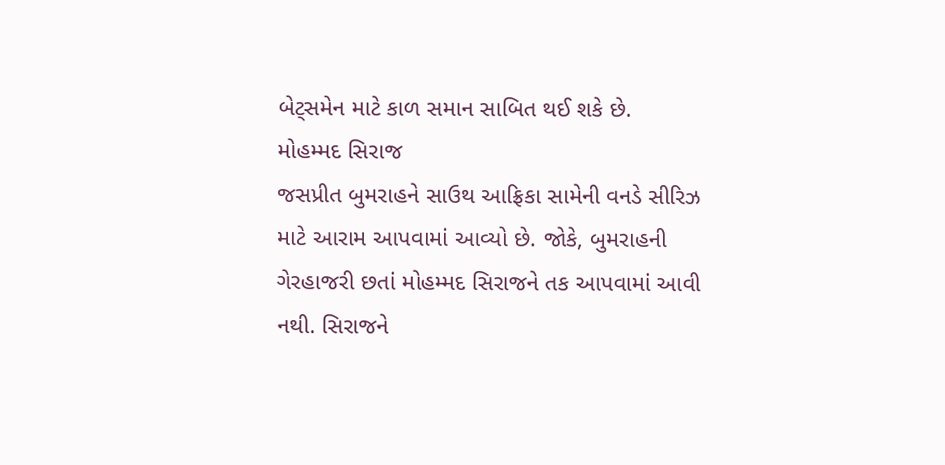બેટ્સમેન માટે કાળ સમાન સાબિત થઈ શકે છે.
મોહમ્મદ સિરાજ
જસપ્રીત બુમરાહને સાઉથ આફ્રિકા સામેની વનડે સીરિઝ માટે આરામ આપવામાં આવ્યો છે. જોકે, બુમરાહની ગેરહાજરી છતાં મોહમ્મદ સિરાજને તક આપવામાં આવી નથી. સિરાજને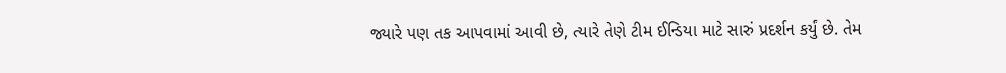જ્યારે પણ તક આપવામાં આવી છે, ત્યારે તેણે ટીમ ઈન્ડિયા માટે સારું પ્રદર્શન કર્યું છે. તેમ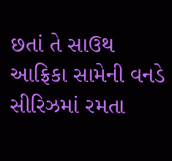છતાં તે સાઉથ આફ્રિકા સામેની વનડે સીરિઝમાં રમતા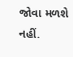જોવા મળશે નહીં.